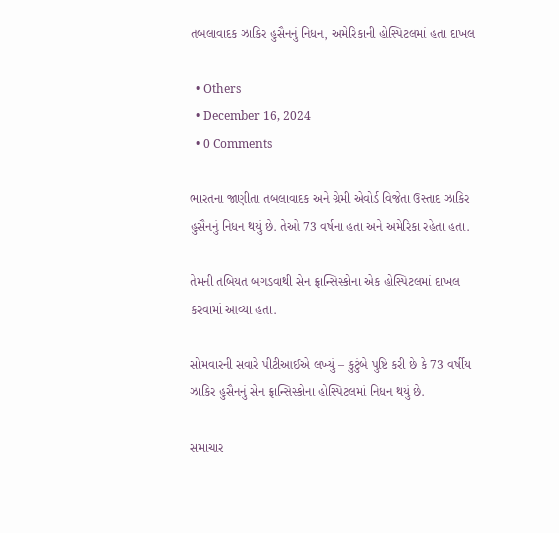તબલાવાદક ઝાકિર હુસૈનનું નિધન, અમેરિકાની હોસ્પિટલમાં હતા દાખલ

  • Others
  • December 16, 2024
  • 0 Comments

ભારતના જાણીતા તબલાવાદક અને ગ્રેમી એવોર્ડ વિજેતા ઉસ્તાદ ઝાકિર હુસૈનનું નિધન થયું છે. તેઓ 73 વર્ષના હતા અને અમેરિકા રહેતા હતા.

તેમની તબિયત બગડવાથી સેન ફ્રાન્સિસ્કોના એક હોસ્પિટલમાં દાખલ કરવામાં આવ્યા હતા.

સોમવારની સવારે પીટીઆઈએ લખ્યું – કુટુંબે પુષ્ટિ કરી છે કે 73 વર્ષીય ઝાકિર હુસૈનનું સેન ફ્રાન્સિસ્કોના હોસ્પિટલમાં નિધન થયું છે.

સમાચાર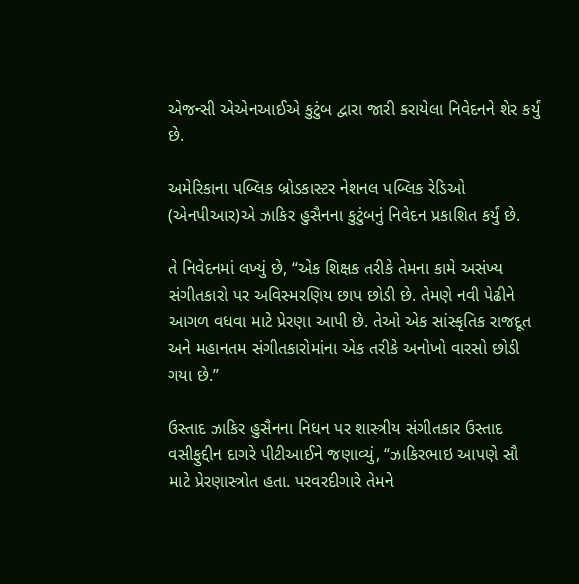એજન્સી એએનઆઈએ કુટુંબ દ્વારા જારી કરાયેલા નિવેદનને શેર કર્યું છે.

અમેરિકાના પબ્લિક બ્રોડકાસ્ટર નેશનલ પબ્લિક રેડિઓ (એનપીઆર)એ ઝાકિર હુસૈનના કુટુંબનું નિવેદન પ્રકાશિત કર્યું છે.

તે નિવેદનમાં લખ્યું છે, “એક શિક્ષક તરીકે તેમના કામે અસંખ્ય સંગીતકારો પર અવિસ્મરણિય છાપ છોડી છે. તેમણે નવી પેઢીને આગળ વધવા માટે પ્રેરણા આપી છે. તેઓ એક સાંસ્કૃતિક રાજદૂત અને મહાનતમ સંગીતકારોમાંના એક તરીકે અનોખો વારસો છોડી ગયા છે.”

ઉસ્તાદ ઝાકિર હુસૈનના નિધન પર શાસ્ત્રીય સંગીતકાર ઉસ્તાદ વસીફુદ્દીન દાગરે પીટીઆઈને જણાવ્યું, “ઝાકિરભાઇ આપણે સૌ માટે પ્રેરણાસ્ત્રોત હતા. પરવરદીગારે તેમને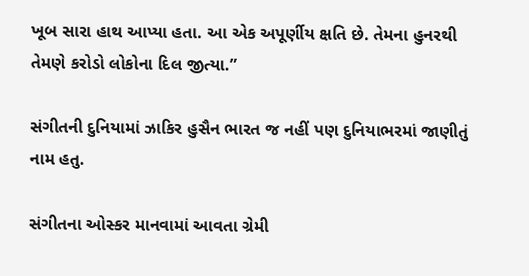ખૂબ સારા હાથ આપ્યા હતા. આ એક અપૂર્ણીય ક્ષતિ છે. તેમના હુનરથી તેમણે કરોડો લોકોના દિલ જીત્યા.”

સંગીતની દુનિયામાં ઝાકિર હુસૈન ભારત જ નહીં પણ દુનિયાભરમાં જાણીતું નામ હતુ.

સંગીતના ઓસ્કર માનવામાં આવતા ગ્રેમી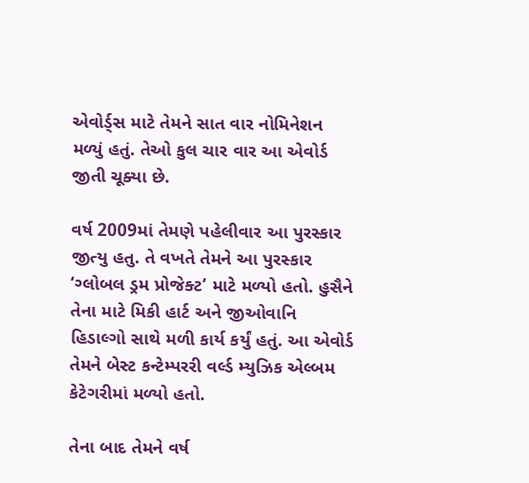એવોર્ડ્સ માટે તેમને સાત વાર નોમિનેશન મળ્યું હતું. તેઓ કુલ ચાર વાર આ એવોર્ડ જીતી ચૂક્યા છે.

વર્ષ 2009માં તેમણે પહેલીવાર આ પુરસ્કાર જીત્યુ હતુ. તે વખતે તેમને આ પુરસ્કાર ‘ગ્લોબલ ડ્રમ પ્રોજેક્ટ’ માટે મળ્યો હતો. હુસૈને તેના માટે મિકી હાર્ટ અને જીઓવાનિ હિડાલ્ગો સાથે મળી કાર્ય કર્યું હતું. આ એવોર્ડ તેમને બેસ્ટ કન્ટેમ્પરરી વર્લ્ડ મ્યુઝિક એલ્બમ કેટેગરીમાં મળ્યો હતો.

તેના બાદ તેમને વર્ષ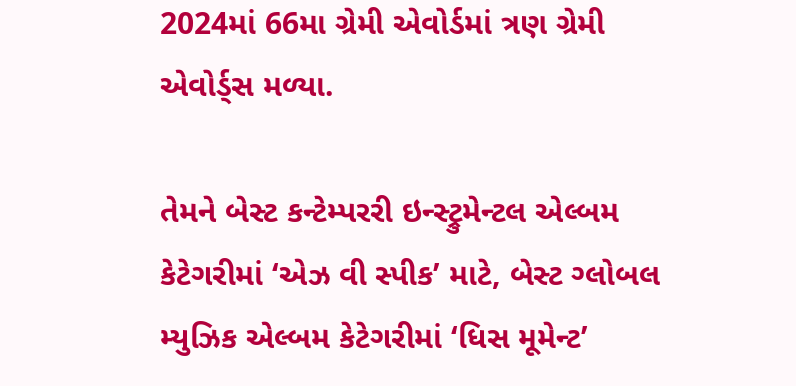2024માં 66મા ગ્રેમી એવોર્ડમાં ત્રણ ગ્રેમી એવોર્ડ્સ મળ્યા.

તેમને બેસ્ટ કન્ટેમ્પરરી ઇન્સ્ટ્રુમેન્ટલ એલ્બમ કેટેગરીમાં ‘એઝ વી સ્પીક’ માટે, બેસ્ટ ગ્લોબલ મ્યુઝિક એલ્બમ કેટેગરીમાં ‘ધિસ મૂમેન્ટ’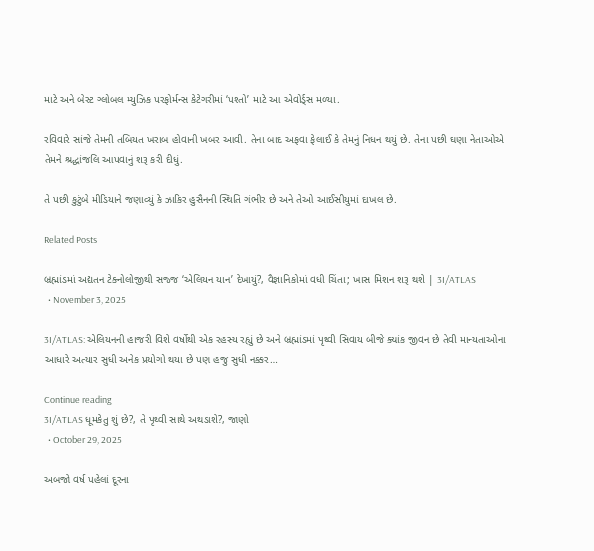માટે અને બેસ્ટ ગ્લોબલ મ્યુઝિક પરફોર્મન્સ કેટેગરીમાં ‘પશ્તો’ માટે આ એવોર્ડ્સ મળ્યા.

રવિવારે સાંજે તેમની તબિયત ખરાબ હોવાની ખબર આવી. તેના બાદ અફવા ફેલાઈ કે તેમનું નિધન થયું છે. તેના પછી ઘણા નેતાઓએ તેમને શ્રદ્ધાંજલિ આપવાનું શરૂ કરી દીધું.

તે પછી કુટુંબે મીડિયાને જણાવ્યું કે ઝાકિર હુસૈનની સ્થિતિ ગંભીર છે અને તેઓ આઈસીયુમાં દાખલ છે.

Related Posts

બ્રહ્માંડમાં અદ્યતન ટેક્નોલોજીથી સજ્જ ‘એલિયન યાન’ દેખાયું?, વૈજ્ઞાનિકોમાં વધી ચિંતા; ખાસ મિશન શરૂ થશે | 3I/ATLAS
  • November 3, 2025

3I/ATLAS: એલિયનની હાજરી વિશે વર્ષોથી એક રહસ્ય રહ્યું છે અને બ્રહ્માંડમાં પૃથ્વી સિવાય બીજે ક્યાંક જીવન છે તેવી માન્યતાઓના આધારે અત્યાર સુધી અનેક પ્રયોગો થયા છે પણ હજુ સુધી નક્કર…

Continue reading
3I/ATLAS ધૂમકેતુ શું છે?, તે પૃથ્વી સાથે અથડાશે?, જાણો
  • October 29, 2025

અબજો વર્ષ પહેલાં દૂરના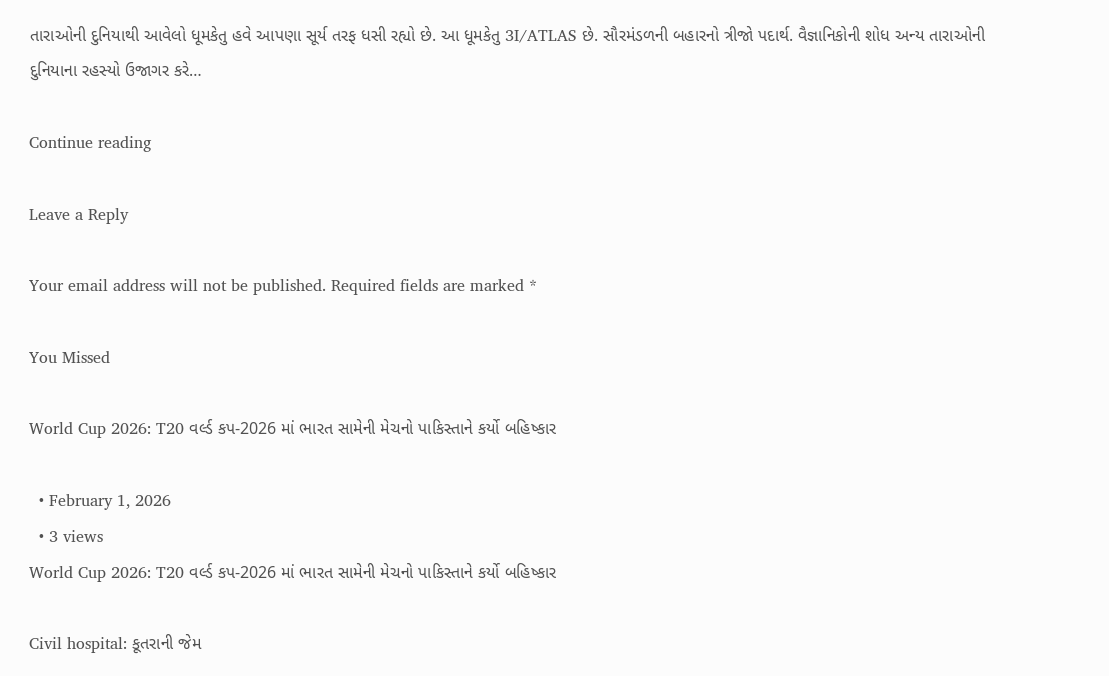તારાઓની દુનિયાથી આવેલો ધૂમકેતુ હવે આપણા સૂર્ય તરફ ધસી રહ્યો છે. આ ધૂમકેતુ 3I/ATLAS છે. સૌરમંડળની બહારનો ત્રીજો પદાર્થ. વૈજ્ઞાનિકોની શોધ અન્ય તારાઓની દુનિયાના રહસ્યો ઉજાગર કરે…

Continue reading

Leave a Reply

Your email address will not be published. Required fields are marked *

You Missed

World Cup 2026: T20 વર્લ્ડ કપ-2026 માં ભારત સામેની મેચનો પાકિસ્તાને કર્યો બહિષ્કાર

  • February 1, 2026
  • 3 views
World Cup 2026: T20 વર્લ્ડ કપ-2026 માં ભારત સામેની મેચનો પાકિસ્તાને કર્યો બહિષ્કાર

Civil hospital: કૂતરાની જેમ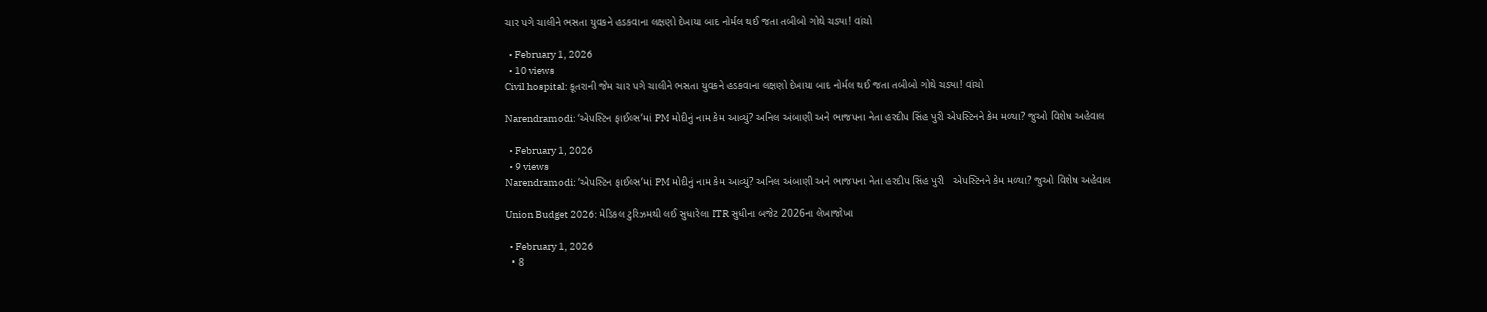ચાર પગે ચાલીને ભસતા યુવકને હડકવાના લક્ષણો દેખાયા બાદ નોર્મલ થઈ જતા તબીબો ગોથે ચડ્યા! વાંચો

  • February 1, 2026
  • 10 views
Civil hospital: કૂતરાની જેમ ચાર પગે ચાલીને ભસતા યુવકને હડકવાના લક્ષણો દેખાયા બાદ નોર્મલ થઈ જતા તબીબો ગોથે ચડ્યા! વાંચો

Narendramodi: ‘એપસ્ટિન ફાઈલ્સ’માં PM મોદીનું નામ કેમ આવ્યું? અનિલ અંબાણી અને ભાજપના નેતા હરદીપ સિંહ પુરી એપસ્ટિનને કેમ મળ્યા? જુઓ વિશેષ અહેવાલ

  • February 1, 2026
  • 9 views
Narendramodi: ‘એપસ્ટિન ફાઈલ્સ’માં PM મોદીનું નામ કેમ આવ્યું? અનિલ અંબાણી અને ભાજપના નેતા હરદીપ સિંહ પુરી   એપસ્ટિનને કેમ મળ્યા? જુઓ વિશેષ અહેવાલ

Union Budget 2026: મેડિકલ ટુરિઝમથી લઈ સુધારેલા ITR સુધીના બજેટ 2026ના લેખાજોખા

  • February 1, 2026
  • 8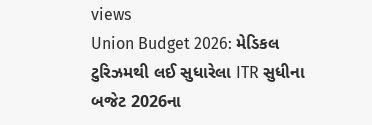views
Union Budget 2026: મેડિકલ ટુરિઝમથી લઈ સુધારેલા ITR સુધીના બજેટ 2026ના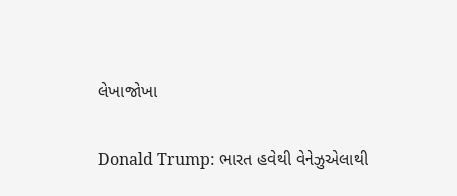લેખાજોખા

Donald Trump: ભારત હવેથી વેનેઝુએલાથી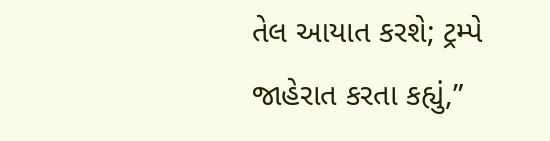તેલ આયાત કરશે; ટ્રમ્પે જાહેરાત કરતા કહ્યું,”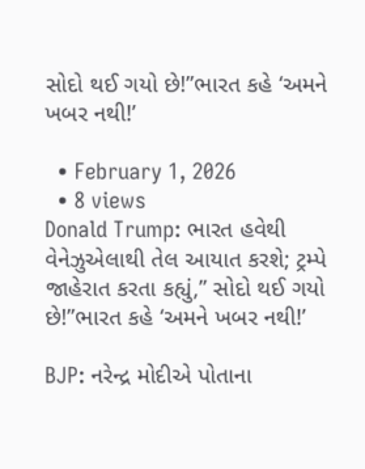સોદો થઈ ગયો છે!”ભારત કહે ‘અમને ખબર નથી!’

  • February 1, 2026
  • 8 views
Donald Trump: ભારત હવેથી વેનેઝુએલાથી તેલ આયાત કરશે; ટ્રમ્પે જાહેરાત કરતા કહ્યું,” સોદો થઈ ગયો છે!”ભારત કહે ‘અમને ખબર નથી!’

BJP: નરેન્દ્ર મોદીએ પોતાના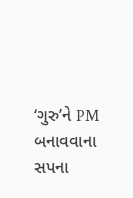‘ગુરુ’ને PM બનાવવાના સપના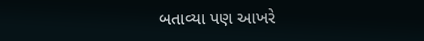બતાવ્યા પણ આખરે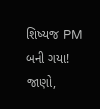શિષ્યજ PM બની ગયા! જાણો,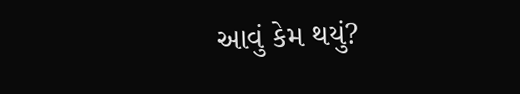આવું કેમ થયું?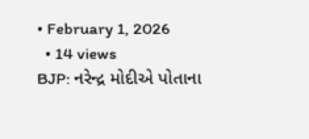• February 1, 2026
  • 14 views
BJP: નરેન્દ્ર મોદીએ પોતાના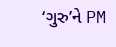‘ગુરુ’ને PM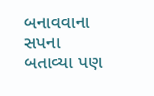બનાવવાના સપના બતાવ્યા પણ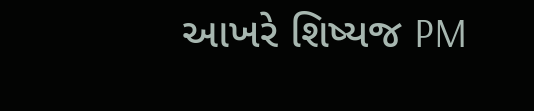આખરે શિષ્યજ PM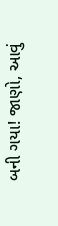બની ગયા! જાણો, આવું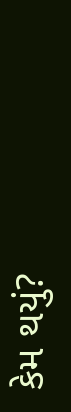કેમ થયું?